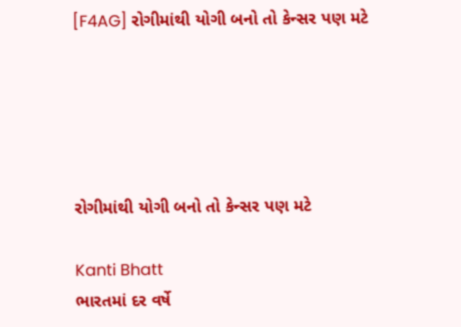[F4AG] રોગીમાંથી યોગી બનો તો કેન્સર પણ મટે





રોગીમાંથી યોગી બનો તો કેન્સર પણ મટે

Kanti Bhatt
ભારતમાં દર વર્ષે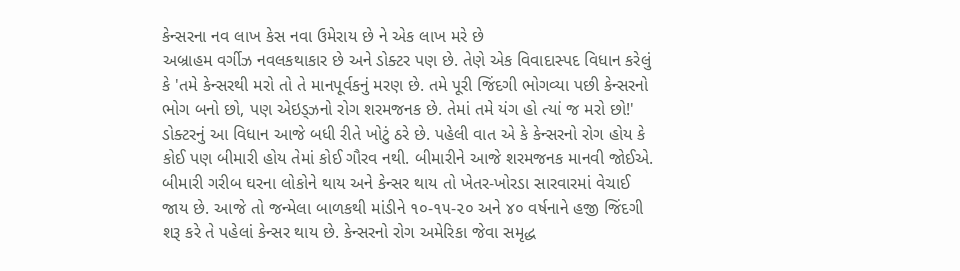કેન્સરના નવ લાખ કેસ નવા ઉમેરાય છે ને એક લાખ મરે છે
અબ્રાહમ વર્ગીઝ નવલકથાકાર છે અને ડોક્ટર પણ છે. તેણે એક વિવાદાસ્પદ વિધાન કરેલું કે 'તમે કેન્સરથી મરો તો તે માનપૂર્વકનું મરણ છે. તમે પૂરી જિંદગી ભોગવ્યા પછી કેન્સરનો ભોગ બનો છો, પણ એઇડ્ઝનો રોગ શરમજનક છે. તેમાં તમે યંગ હો ત્યાં જ મરો છો!' ડોક્ટરનું આ વિધાન આજે બધી રીતે ખોટું ઠરે છે. પહેલી વાત એ કે કેન્સરનો રોગ હોય કે કોઈ પણ બીમારી હોય તેમાં કોઈ ગૌરવ નથી. બીમારીને આજે શરમજનક માનવી જોઈએ. બીમારી ગરીબ ઘરના લોકોને થાય અને કેન્સર થાય તો ખેતર-ખોરડા સારવારમાં વેચાઈ જાય છે. આજે તો જન્મેલા બાળકથી માંડીને ૧૦-૧૫-૨૦ અને ૪૦ વર્ષનાને હજી જિંદગી શરૂ કરે તે પહેલાં કેન્સર થાય છે. કેન્સરનો રોગ અમેરિકા જેવા સમૃદ્ધ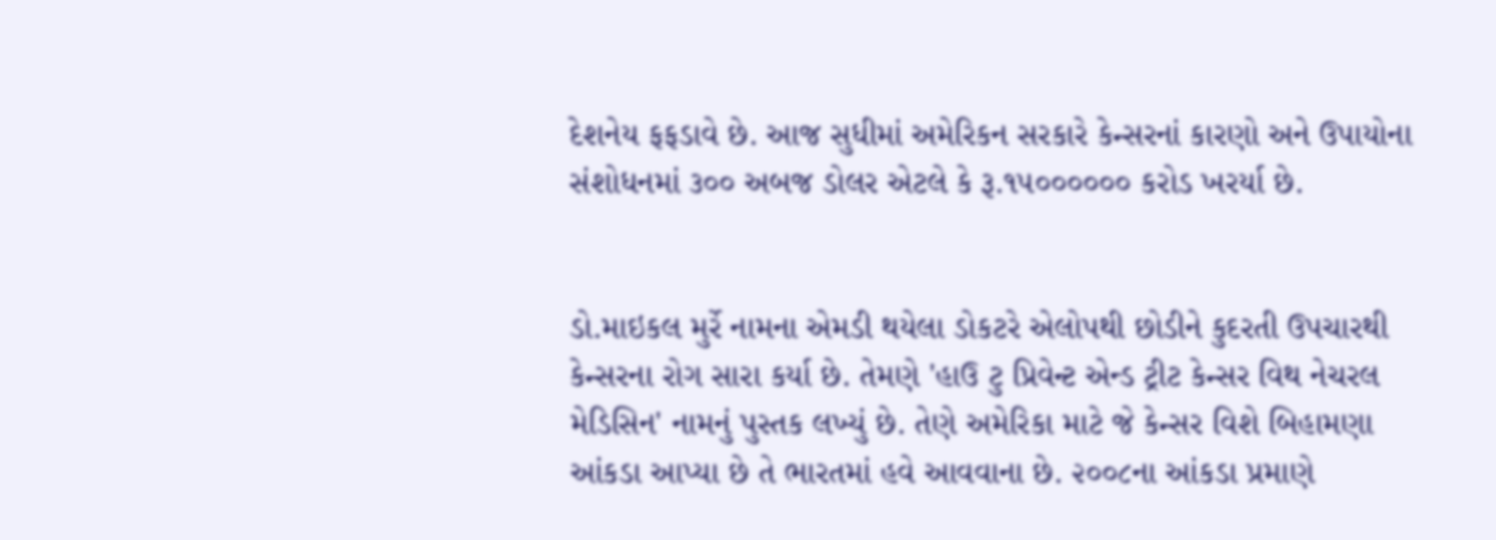દેશનેય ફફડાવે છે. આજ સુધીમાં અમેરિકન સરકારે કેન્સરનાં કારણો અને ઉપાયોના સંશોધનમાં ૩૦૦ અબજ ડોલર એટલે કે રૂ.૧૫૦૦૦૦૦૦ કરોડ ખરર્યા છે.


ડો.માઇકલ મુર્રે નામના એમડી થયેલા ડોકટરે એલોપથી છોડીને કુદરતી ઉપચારથી કેન્સરના રોગ સારા કર્યા છે. તેમણે 'હાઉ ટુ પ્રિવેન્ટ એન્ડ ટ્રીટ કેન્સર વિથ નેચરલ મેડિસિન' નામનું પુસ્તક લખ્યું છે. તેણે અમેરિકા માટે જે કેન્સર વિશે બિહામણા આંકડા આપ્યા છે તે ભારતમાં હવે આવવાના છે. ૨૦૦૮ના આંકડા પ્રમાણે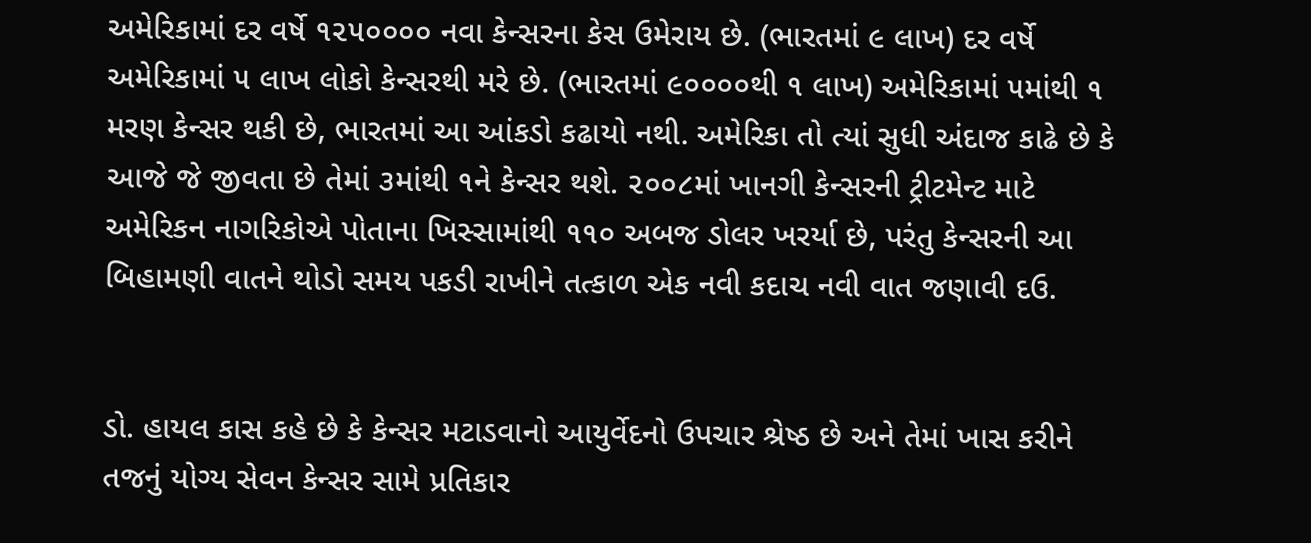અમેરિકામાં દર વર્ષે ૧૨૫૦૦૦૦ નવા કેન્સરના કેસ ઉમેરાય છે. (ભારતમાં ૯ લાખ) દર વર્ષે અમેરિકામાં ૫ લાખ લોકો કેન્સરથી મરે છે. (ભારતમાં ૯૦૦૦૦થી ૧ લાખ) અમેરિકામાં ૫માંથી ૧ મરણ કેન્સર થકી છે, ભારતમાં આ આંકડો કઢાયો નથી. અમેરિકા તો ત્યાં સુધી અંદાજ કાઢે છે કે આજે જે જીવતા છે તેમાં ૩માંથી ૧ને કેન્સર થશે. ૨૦૦૮માં ખાનગી કેન્સરની ટ્રીટમેન્ટ માટે અમેરિકન નાગરિકોએ પોતાના ખિસ્સામાંથી ૧૧૦ અબજ ડોલર ખરર્યા છે, પરંતુ કેન્સરની આ બિહામણી વાતને થોડો સમય પકડી રાખીને તત્કાળ એક નવી કદાચ નવી વાત જણાવી દઉ.


ડો. હાયલ કાસ કહે છે કે કેન્સર મટાડવાનો આયુર્વેદનો ઉપચાર શ્રેષ્ઠ છે અને તેમાં ખાસ કરીને તજનું યોગ્ય સેવન કેન્સર સામે પ્રતિકાર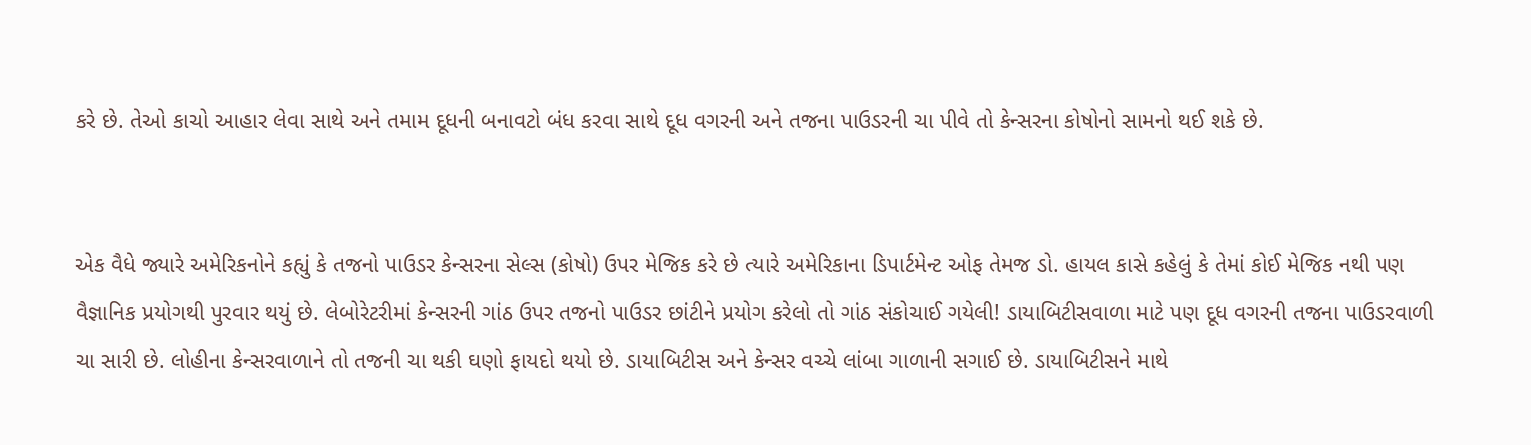કરે છે. તેઓ કાચો આહાર લેવા સાથે અને તમામ દૂધની બનાવટો બંધ કરવા સાથે દૂધ વગરની અને તજના પાઉડરની ચા પીવે તો કેન્સરના કોષોનો સામનો થઈ શકે છે.


એક વૈધે જ્યારે અમેરિકનોને કહ્યું કે તજનો પાઉડર કેન્સરના સેલ્સ (કોષો) ઉપર મેજિક કરે છે ત્યારે અમેરિકાના ડિપાર્ટમેન્ટ ઓફ તેમજ ડો. હાયલ કાસે કહેલું કે તેમાં કોઈ મેજિક નથી પણ વૈજ્ઞાનિક પ્રયોગથી પુરવાર થયું છે. લેબોરેટરીમાં કેન્સરની ગાંઠ ઉપર તજનો પાઉડર છાંટીને પ્રયોગ કરેલો તો ગાંઠ સંકોચાઈ ગયેલી! ડાયાબિટીસવાળા માટે પણ દૂધ વગરની તજના પાઉડરવાળી ચા સારી છે. લોહીના કેન્સરવાળાને તો તજની ચા થકી ઘણો ફાયદો થયો છે. ડાયાબિટીસ અને કેન્સર વચ્ચે લાંબા ગાળાની સગાઈ છે. ડાયાબિટીસને માથે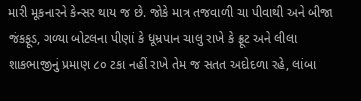મારી મૂકનારને કેન્સર થાય જ છે. જોકે માત્ર તજવાળી ચા પીવાથી અને બીજા જંકફૂડ, ગળ્યા બોટલના પીણાં કે ધૂમ્રપાન ચાલુ રાખે કે ફ્રૂટ અને લીલા શાકભાજીનું પ્રમાણ ૮૦ ટકા નહીં રાખે તેમ જ સતત અદોદળા રહે, લાંબા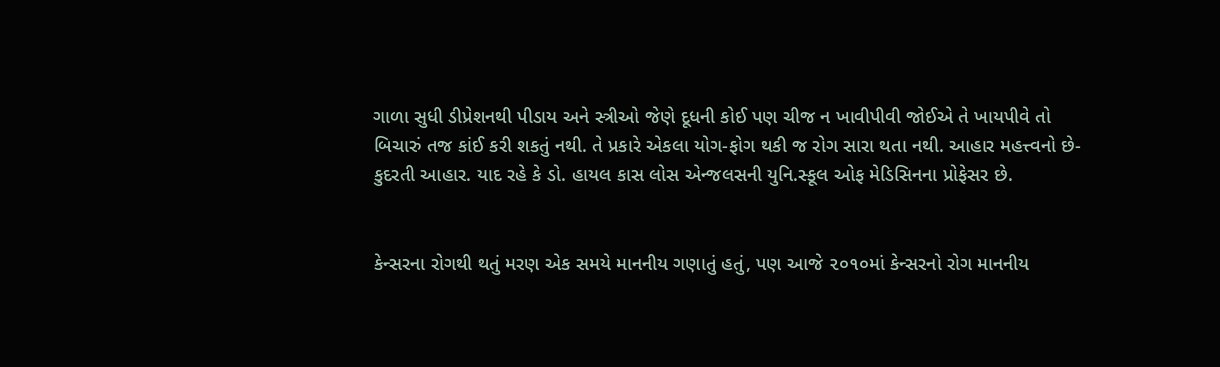ગાળા સુધી ડીપ્રેશનથી પીડાય અને સ્ત્રીઓ જેણે દૂધની કોઈ પણ ચીજ ન ખાવીપીવી જોઈએ તે ખાયપીવે તો બિચારું તજ કાંઈ કરી શકતું નથી. તે પ્રકારે એકલા યોગ-ફોગ થકી જ રોગ સારા થતા નથી. આહાર મહત્ત્વનો છે- કુદરતી આહાર. યાદ રહે કે ડો. હાયલ કાસ લોસ એન્જલસની યુનિ.સ્કૂલ ઓફ મેડિસિનના પ્રોફેસર છે.


કેન્સરના રોગથી થતું મરણ એક સમયે માનનીય ગણાતું હતું, પણ આજે ૨૦૧૦માં કેન્સરનો રોગ માનનીય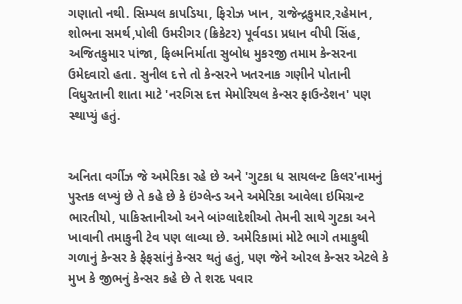ગણાતો નથી. સિમ્પલ કાપડિયા, ફિરોઝ ખાન, રાજેન્દ્રકુમાર,રહેમાન, શોભના સમર્થ,પોલી ઉમરીગર (ક્રિકેટર) પૂર્વવડા પ્રધાન વીપી સિંહ, અજિતકુમાર પાંજા, ફિલ્મનિર્માતા સુબોધ મુકરજી તમામ કેન્સરના ઉમેદવારો હતા. સુનીલ દત્તે તો કેન્સરને ખતરનાક ગણીને પોતાની વિધુરતાની શાતા માટે 'નરગિસ દત્ત મેમોરિયલ કેન્સર ફાઉન્ડેશન' પણ સ્થાપ્યું હતું.


અનિતા વર્ગીઝ જે અમેરિકા રહે છે અને 'ગુટકા ધ સાયલન્ટ કિલર'નામનું પુસ્તક લખ્યું છે તે કહે છે કે ઇંગ્લેન્ડ અને અમેરિકા આવેલા ઇમિગ્રન્ટ ભારતીયો, પાકિસ્તાનીઓ અને બાંગ્લાદેશીઓ તેમની સાથે ગુટકા અને ખાવાની તમાકુની ટેવ પણ લાવ્યા છે. અમેરિકામાં મોટે ભાગે તમાકુથી ગળાનું કેન્સર કે ફેફસાંનું કેન્સર થતું હતું, પણ જેને ઓરલ કેન્સર એટલે કે મુખ કે જીભનું કેન્સર કહે છે તે શરદ પવાર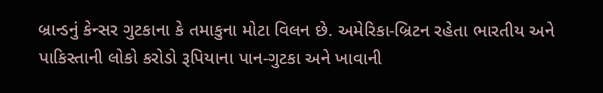બ્રાન્ડનું કેન્સર ગુટકાના કે તમાકુના મોટા વિલન છે. અમેરિકા-બ્રિટન રહેતા ભારતીય અને પાકિસ્તાની લોકો કરોડો રૂપિયાના પાન-ગુટકા અને ખાવાની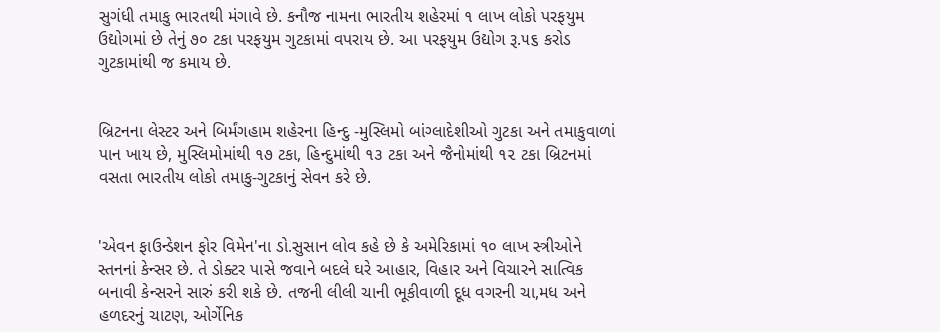સુગંધી તમાકુ ભારતથી મંગાવે છે. કનૌજ નામના ભારતીય શહેરમાં ૧ લાખ લોકો પરફયુમ ઉદ્યોગમાં છે તેનું ૭૦ ટકા પરફયુમ ગુટકામાં વપરાય છે. આ પરફયુમ ઉદ્યોગ રૂ.૫૬ કરોડ ગુટકામાંથી જ કમાય છે.


બ્રિટનના લેસ્ટર અને બિર્મંગહામ શહેરના હિન્દુ -મુસ્લિમો બાંગ્લાદેશીઓ ગુટકા અને તમાકુવાળાં પાન ખાય છે, મુસ્લિમોમાંથી ૧૭ ટકા, હિન્દુમાંથી ૧૩ ટકા અને જૈનોમાંથી ૧૨ ટકા બ્રિટનમાં વસતા ભારતીય લોકો તમાકુ-ગુટકાનું સેવન કરે છે.


'એવન ફાઉન્ડેશન ફોર વિમેન'ના ડો.સુસાન લોવ કહે છે કે અમેરિકામાં ૧૦ લાખ સ્ત્રીઓને સ્તનનાં કેન્સર છે. તે ડોક્ટર પાસે જવાને બદલે ઘરે આહાર, વિહાર અને વિચારને સાત્વિક બનાવી કેન્સરને સારું કરી શકે છે. તજની લીલી ચાની ભૂકીવાળી દૂધ વગરની ચા,મધ અને હળદરનું ચાટણ, ઓર્ગેનિક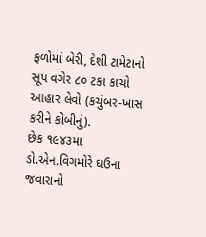ફળોમાં બેરી, દેશી ટામેટાનો સૂપ વગેર ૮૦ ટકા કાચો આહાર લેવો (કચુંબર-ખાસ કરીને કોબીનું).
છેક ૧૯૪૩મા ડો.એન.વિગમોરે ઘઉના જવારાનો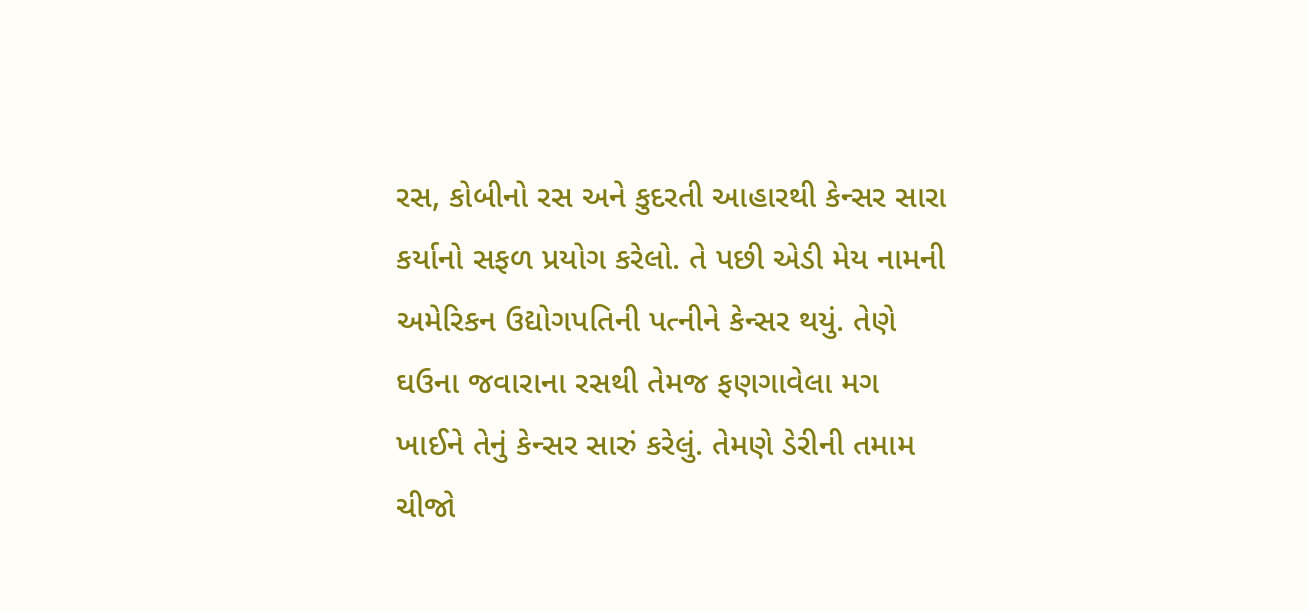રસ, કોબીનો રસ અને કુદરતી આહારથી કેન્સર સારા કર્યાનો સફળ પ્રયોગ કરેલો. તે પછી એડી મેય નામની અમેરિકન ઉદ્યોગપતિની પત્નીને કેન્સર થયું. તેણે ઘઉના જવારાના રસથી તેમજ ફણગાવેલા મગ ખાઈને તેનું કેન્સર સારું કરેલું. તેમણે ડેરીની તમામ ચીજો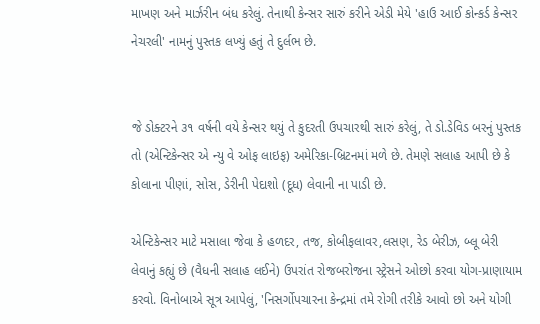માખણ અને માર્ઝરીન બંધ કરેલું. તેનાથી કેન્સર સારું કરીને એડી મેયે 'હાઉ આઈ કોન્કર્ડ કેન્સર નેચરલી' નામનું પુસ્તક લખ્યું હતું તે દુર્લભ છે.


જે ડોક્ટરને ૩૧ વર્ષની વયે કેન્સર થયું તે કુદરતી ઉપચારથી સારું કરેલું, તે ડો.ડેવિડ બરનું પુસ્તક તો (એન્ટિકેન્સર એ ન્યુ વે ઓફ લાઇફ) અમેરિકા-બ્રિટનમાં મળે છે. તેમણે સલાહ આપી છે કે કોલાના પીણાં, સોસ, ડેરીની પેદાશો (દૂધ) લેવાની ના પાડી છે.

એન્ટિકેન્સર માટે મસાલા જેવા કે હળદર, તજ, કોબીફલાવર,લસણ, રેડ બેરીઝ, બ્લૂ બેરી લેવાનું કહ્યું છે (વૈધની સલાહ લઈને) ઉપરાંત રોજબરોજના સ્ટ્રેસને ઓછો કરવા યોગ-પ્રાણાયામ કરવો. વિનોબાએ સૂત્ર આપેલું, 'નિસર્ગોપચારના કેન્દ્રમાં તમે રોગી તરીકે આવો છો અને યોગી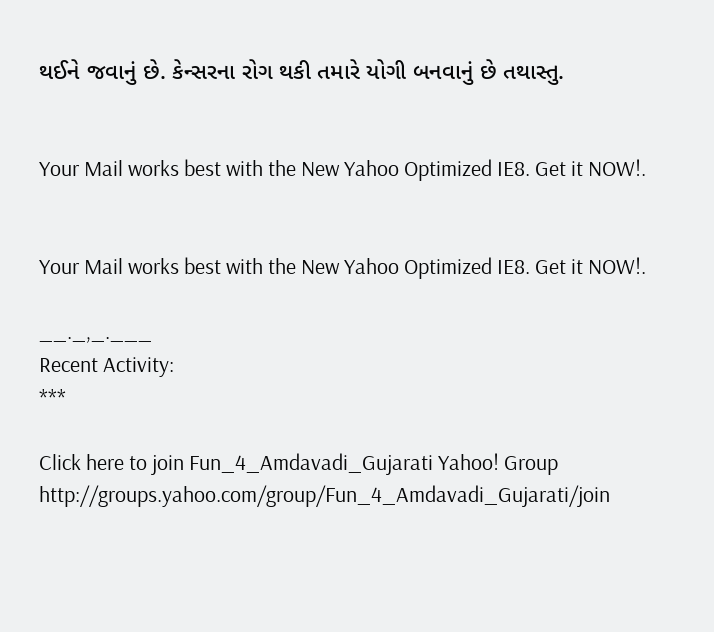થઈને જવાનું છે. કેન્સરના રોગ થકી તમારે યોગી બનવાનું છે તથાસ્તુ.


Your Mail works best with the New Yahoo Optimized IE8. Get it NOW!.


Your Mail works best with the New Yahoo Optimized IE8. Get it NOW!.

__._,_.___
Recent Activity:
***

Click here to join Fun_4_Amdavadi_Gujarati Yahoo! Group
http://groups.yahoo.com/group/Fun_4_Amdavadi_Gujarati/join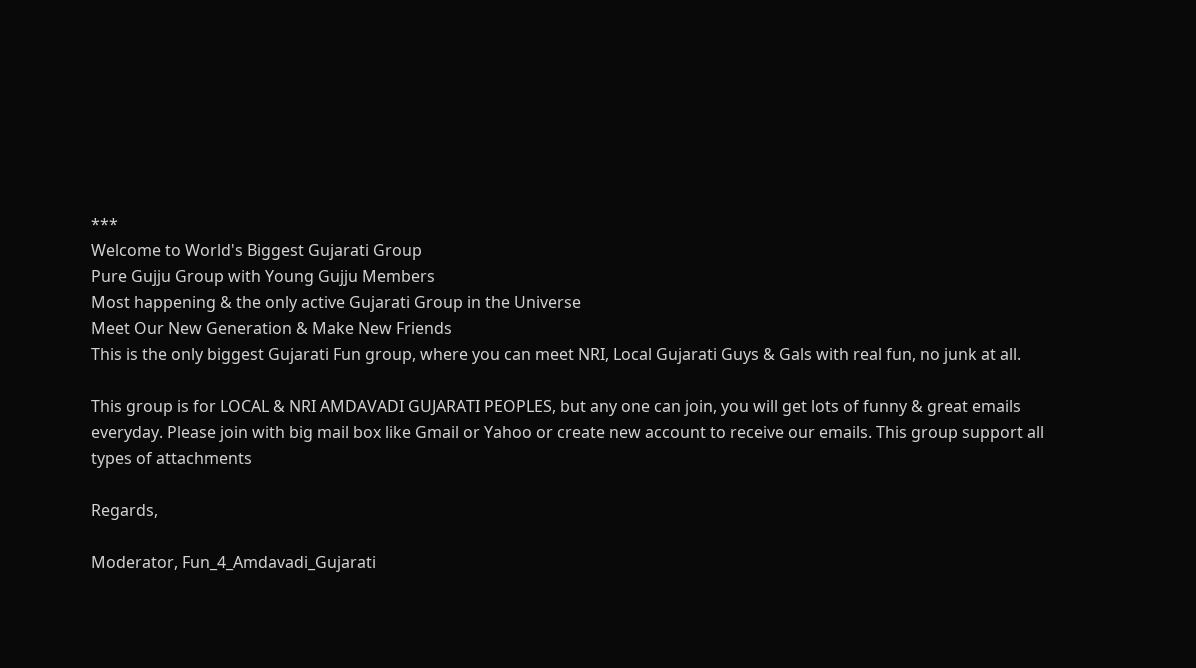***
Welcome to World's Biggest Gujarati Group
Pure Gujju Group with Young Gujju Members
Most happening & the only active Gujarati Group in the Universe
Meet Our New Generation & Make New Friends
This is the only biggest Gujarati Fun group, where you can meet NRI, Local Gujarati Guys & Gals with real fun, no junk at all.

This group is for LOCAL & NRI AMDAVADI GUJARATI PEOPLES, but any one can join, you will get lots of funny & great emails everyday. Please join with big mail box like Gmail or Yahoo or create new account to receive our emails. This group support all types of attachments

Regards,

Moderator, Fun_4_Amdavadi_Gujarati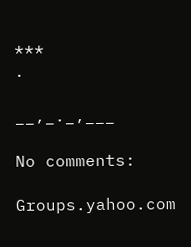***
.

__,_._,___

No comments:

Groups.yahoo.com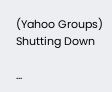(Yahoo Groups) Shutting Down

...